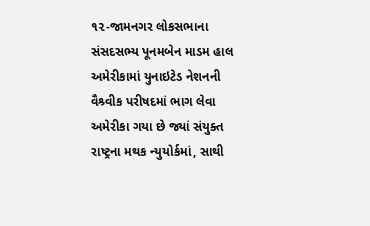૧૨-જામનગર લોકસભાના સંસદસભ્ય પૂનમબેન માડમ હાલ અમેરીકામાં યુનાઇટેડ નેશનની વૈશ્ર્વીક પરીષદમાં ભાગ લેવા અમેરીકા ગયા છે જ્યાં સંયુક્ત રાષ્ટ્રના મથક ન્યુયોર્કમાં, સાથી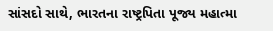સાંસદો સાથે, ભારતના રાષ્ટ્રપિતા પૂજ્ય મહાત્મા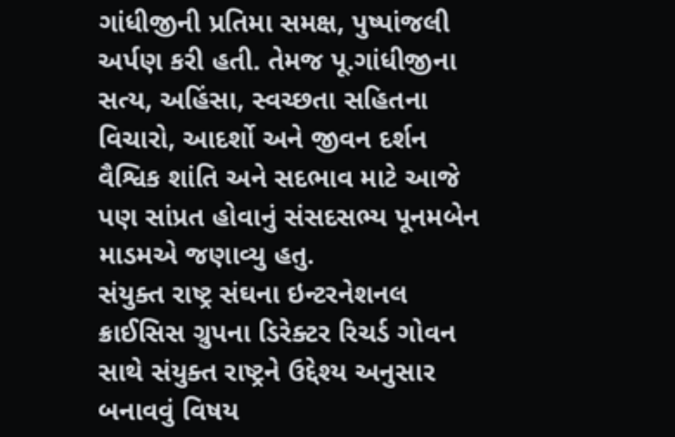ગાંધીજીની પ્રતિમા સમક્ષ, પુષ્પાંજલી અર્પણ કરી હતી. તેમજ પૂ.ગાંધીજીના સત્ય, અહિંસા, સ્વચ્છતા સહિતના વિચારો, આદર્શો અને જીવન દર્શન વૈશ્વિક શાંતિ અને સદભાવ માટે આજે પણ સાંપ્રત હોવાનું સંસદસભ્ય પૂનમબેન માડમએ જણાવ્યુ હતુ.
સંયુક્ત રાષ્ટ્ર સંઘના ઇન્ટરનેશનલ ક્રાઈસિસ ગ્રુપના ડિરેક્ટર રિચર્ડ ગોવન સાથે સંયુક્ત રાષ્ટ્રને ઉદ્દેશ્ય અનુસાર બનાવવું વિષય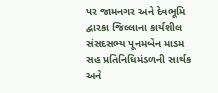પર જામનગર અને દેવભૂમિ દ્વારકા જિલ્લાના કાર્યશીલ સંસદસભ્ય પૂનમબેન માડમ સહ પ્રતિનિધિમંડળની સાર્થક અને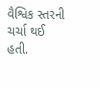વૈશ્વિક સ્તરની ચર્ચા થઈ હતી.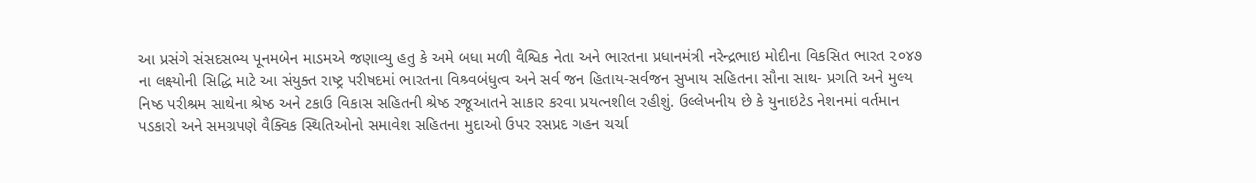આ પ્રસંગે સંસદસભ્ય પૂનમબેન માડમએ જણાવ્યુ હતુ કે અમે બધા મળી વૈશ્વિક નેતા અને ભારતના પ્રધાનમંત્રી નરેન્દ્રભાઇ મોદીના વિકસિત ભારત ૨૦૪૭ ના લક્ષ્યોની સિદ્ધિ માટે આ સંયુક્ત રાષ્ટ્ર પરીષદમાં ભારતના વિશ્ર્વબંધુત્વ અને સર્વ જન હિતાય-સર્વજન સુખાય સહિતના સૌના સાથ- પ્રગતિ અને મુલ્ય નિષ્ઠ પરીશ્રમ સાથેના શ્રેષ્ઠ અને ટકાઉ વિકાસ સહિતની શ્રેષ્ઠ રજૂઆતને સાકાર કરવા પ્રયત્નશીલ રહીશું. ઉલ્લેખનીય છે કે યુનાઇટેડ નેશનમાં વર્તમાન પડકારો અને સમગ્રપણે વૈક્વિક સ્થિતિઓનો સમાવેશ સહિતના મુદાઓ ઉપર રસપ્રદ ગહન ચર્ચા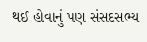થઈ હોવાનું પણ સંસદસભ્ય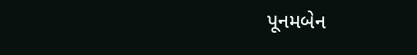પૂનમબેન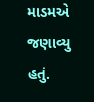માડમએ જણાવ્યુ હતું.